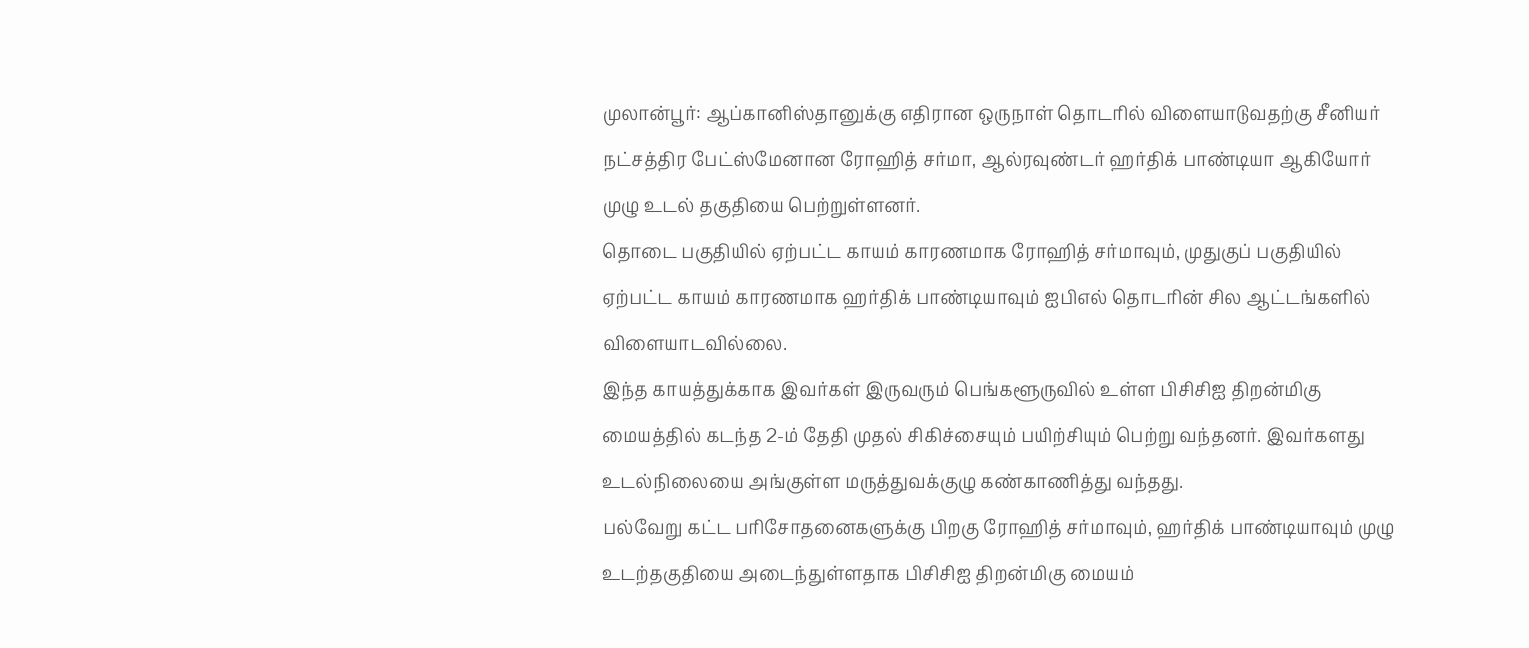முலான்பூர்: ஆப்கானிஸ்தானுக்கு எதிரான ஒருநாள் தொடரில் விளையாடுவதற்கு சீனியர் நட்சத்திர பேட்ஸ்மேனான ரோஹித் சர்மா, ஆல்ரவுண்டர் ஹர்திக் பாண்டியா ஆகியோர் முழு உடல் தகுதியை பெற்றுள்ளனர்.
தொடை பகுதியில் ஏற்பட்ட காயம் காரணமாக ரோஹித் சர்மாவும், முதுகுப் பகுதியில் ஏற்பட்ட காயம் காரணமாக ஹர்திக் பாண்டியாவும் ஐபிஎல் தொடரின் சில ஆட்டங்களில் விளையாடவில்லை.
இந்த காயத்துக்காக இவர்கள் இருவரும் பெங்களூருவில் உள்ள பிசிசிஐ திறன்மிகு மையத்தில் கடந்த 2-ம் தேதி முதல் சிகிச்சையும் பயிற்சியும் பெற்று வந்தனர். இவர்களது உடல்நிலையை அங்குள்ள மருத்துவக்குழு கண்காணித்து வந்தது.
பல்வேறு கட்ட பரிசோதனைகளுக்கு பிறகு ரோஹித் சர்மாவும், ஹர்திக் பாண்டியாவும் முழு உடற்தகுதியை அடைந்துள்ளதாக பிசிசிஐ திறன்மிகு மையம்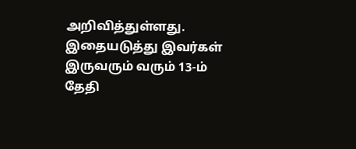அறிவித்துள்ளது. இதையடுத்து இவர்கள் இருவரும் வரும் 13-ம் தேதி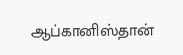ஆப்கானிஸ்தான்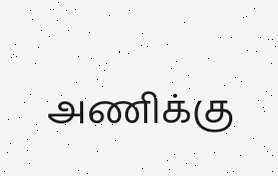அணிக்கு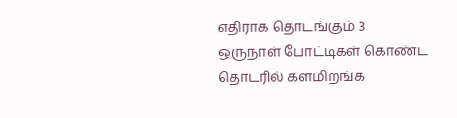எதிராக தொடங்கும் 3 ஒருநாள் போட்டிகள் கொண்ட தொடரில் களமிறங்க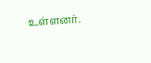உள்ளனர்.